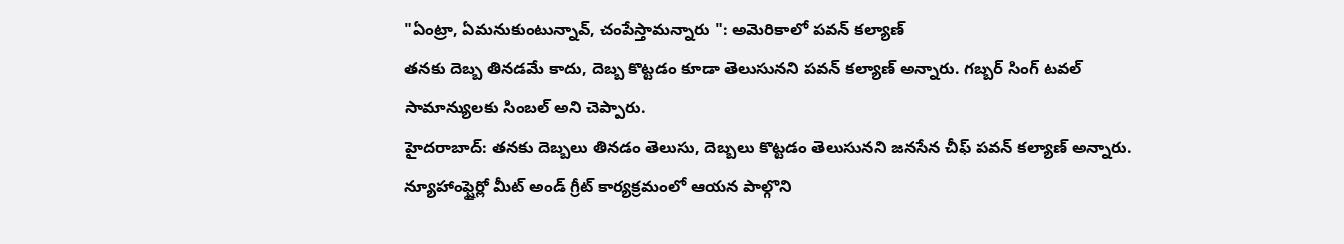"ఏంట్రా, ఏమనుకుంటున్నావ్, చంపేస్తామన్నారు ": అమెరికాలో పవన్ కల్యాణ్
తనకు దెబ్బ తినడమే కాదు, దెబ్బ కొట్టడం కూడా తెలుసునని పవన్ కల్యాణ్ అన్నారు. గబ్బర్ సింగ్ టవల్ సామాన్యులకు సింబల్ అని చెప్పారు.
హైదరాబాద్: తనకు దెబ్బలు తినడం తెలుసు, దెబ్బలు కొట్టడం తెలుసునని జనసేన చీఫ్ పవన్ కల్యాణ్ అన్నారు. న్యూహాంఫ్షైర్లో మీట్ అండ్ గ్రీట్ కార్యక్రమంలో ఆయన పాల్గొని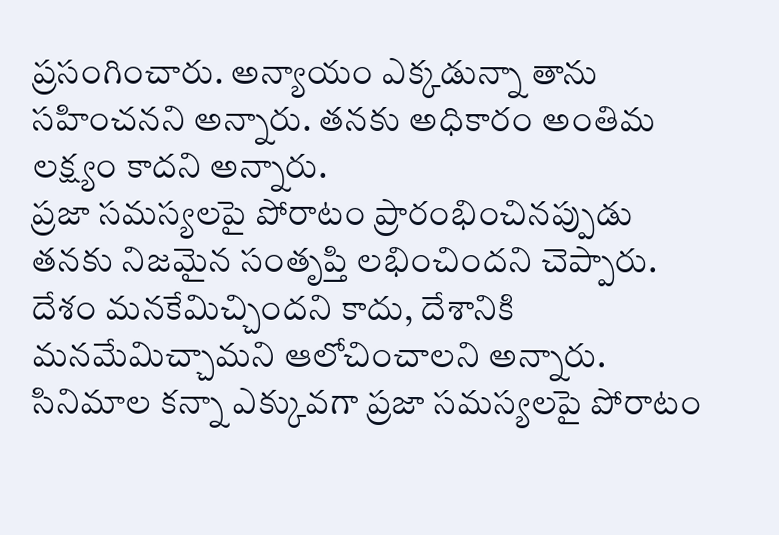ప్రసంగించారు. అన్యాయం ఎక్కడున్నా తాను సహించనని అన్నారు. తనకు అధికారం అంతిమ లక్ష్యం కాదని అన్నారు.
ప్రజా సమస్యలపై పోరాటం ప్రారంభించినప్పుడు తనకు నిజమైన సంతృప్తి లభించిందని చెప్పారు. దేశం మనకేమిచ్చిందని కాదు, దేశానికి మనమేమిచ్చామని ఆలోచించాలని అన్నారు. సినిమాల కన్నా ఎక్కువగా ప్రజా సమస్యలపై పోరాటం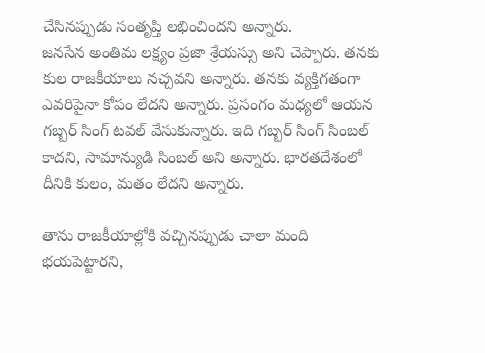చేసినప్పుడు సంతృప్తి లభించిందని అన్నారు.
జనసేన అంతిమ లక్ష్యం ప్రజా శ్రేయస్సు అని చెప్పారు. తనకు కుల రాజకీయాలు నచ్చవని అన్నారు. తనకు వ్యక్తిగతంగా ఎవరిపైనా కోపం లేదని అన్నారు. ప్రసంగం మధ్యలో ఆయన గబ్బర్ సింగ్ టవల్ వేసుకున్నారు. ఇది గబ్బర్ సింగ్ సింబల్ కాదని, సామాన్యుడి సింబల్ అని అన్నారు. భారతదేశంలో దీనికి కులం, మతం లేదని అన్నారు.

తాను రాజకీయాల్లోకి వచ్చినప్పుడు చాలా మంది భయపెట్టారని,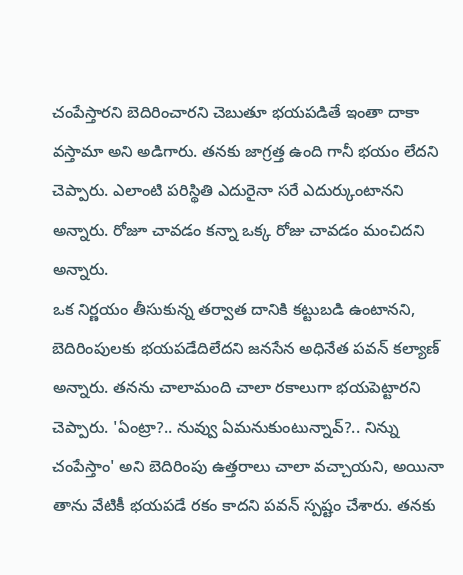చంపేస్తారని బెదిరించారని చెబుతూ భయపడితే ఇంతా దాకా వస్తామా అని అడిగారు. తనకు జాగ్రత్త ఉంది గానీ భయం లేదని చెప్పారు. ఎలాంటి పరిస్థితి ఎదురైనా సరే ఎదుర్కుంటానని అన్నారు. రోజూ చావడం కన్నా ఒక్క రోజు చావడం మంచిదని అన్నారు.
ఒక నిర్ణయం తీసుకున్న తర్వాత దానికి కట్టుబడి ఉంటానని, బెదిరింపులకు భయపడేదిలేదని జనసేన అధినేత పవన్ కల్యాణ్ అన్నారు. తనను చాలామంది చాలా రకాలుగా భయపెట్టారని చెప్పారు. 'ఏంట్రా?.. నువ్వు ఏమనుకుంటున్నావ్?.. నిన్ను చంపేస్తాం' అని బెదిరింపు ఉత్తరాలు చాలా వచ్చాయని, అయినా తాను వేటికీ భయపడే రకం కాదని పవన్ స్పష్టం చేశారు. తనకు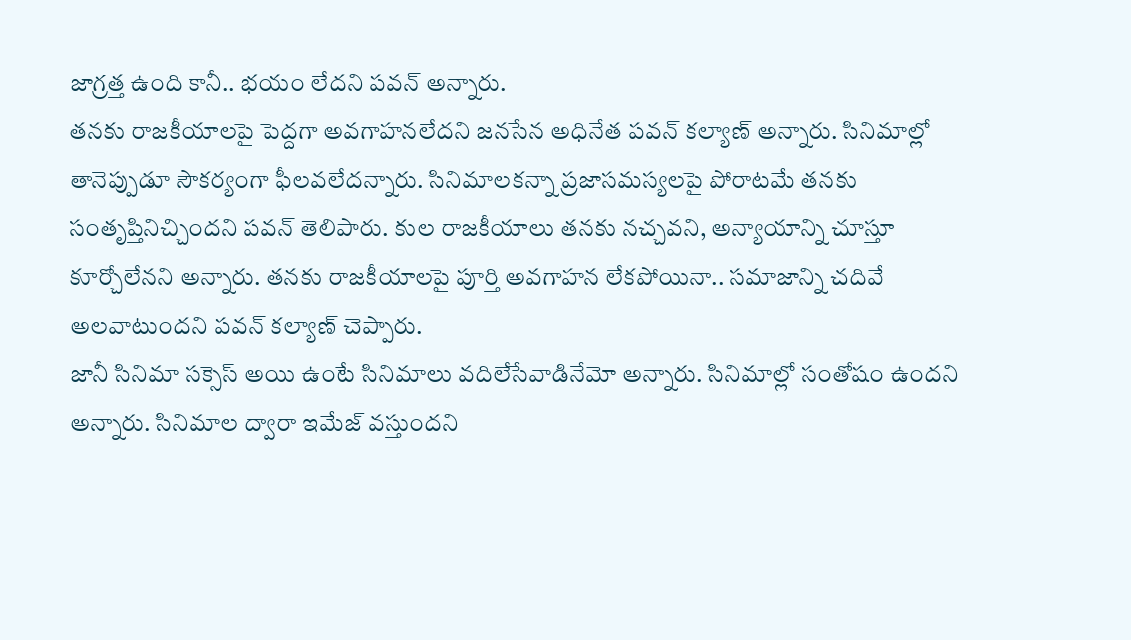జాగ్రత్త ఉంది కానీ.. భయం లేదని పవన్ అన్నారు.
తనకు రాజకీయాలపై పెద్దగా అవగాహనలేదని జనసేన అధినేత పవన్ కల్యాణ్ అన్నారు. సినిమాల్లో తానెప్పుడూ సౌకర్యంగా ఫీలవలేదన్నారు. సినిమాలకన్నా ప్రజాసమస్యలపై పోరాటమే తనకు సంతృప్తినిచ్చిందని పవన్ తెలిపారు. కుల రాజకీయాలు తనకు నచ్చవని, అన్యాయాన్ని చూస్తూ కూర్చోలేనని అన్నారు. తనకు రాజకీయాలపై పూర్తి అవగాహన లేకపోయినా.. సమాజాన్ని చదివే అలవాటుందని పవన్ కల్యాణ్ చెప్పారు.
జానీ సినిమా సక్సెస్ అయి ఉంటే సినిమాలు వదిలేసేవాడినేమో అన్నారు. సినిమాల్లో సంతోషం ఉందని అన్నారు. సినిమాల ద్వారా ఇమేజ్ వస్తుందని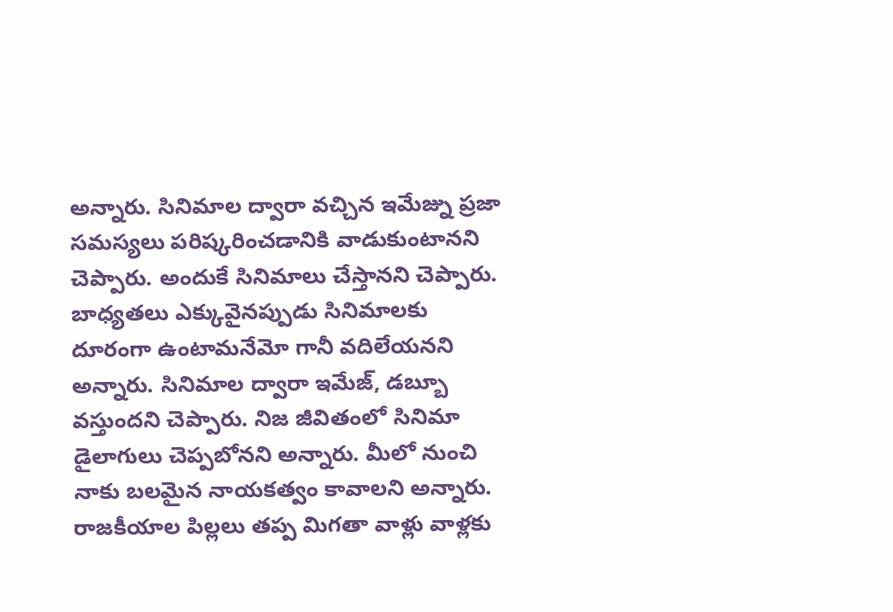అన్నారు. సినిమాల ద్వారా వచ్చిన ఇమేజ్ను ప్రజా సమస్యలు పరిష్కరించడానికి వాడుకుంటానని చెప్పారు. అందుకే సినిమాలు చేస్తానని చెప్పారు.
బాధ్యతలు ఎక్కువైనప్పుడు సినిమాలకు దూరంగా ఉంటామనేమో గానీ వదిలేయనని అన్నారు. సినిమాల ద్వారా ఇమేజ్, డబ్బూ వస్తుందని చెప్పారు. నిజ జీవితంలో సినిమా డైలాగులు చెప్పబోనని అన్నారు. మీలో నుంచి నాకు బలమైన నాయకత్వం కావాలని అన్నారు.
రాజకీయాల పిల్లలు తప్ప మిగతా వాళ్లు వాళ్లకు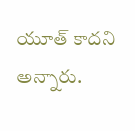యూత్ కాదని అన్నారు.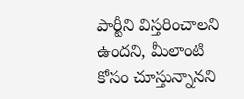పార్టీని విస్తరించాలని ఉందని, మీలాంటి కోసం చూస్తున్నానని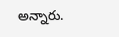అన్నారు.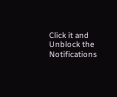Click it and Unblock the Notifications